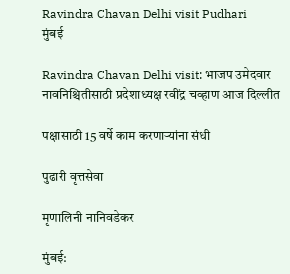Ravindra Chavan Delhi visit Pudhari
मुंबई

Ravindra Chavan Delhi visit: भाजप उमेदवार नावनिश्चितीसाठी प्रदेशाध्यक्ष रवींद्र चव्हाण आज दिल्लीत

पक्षासाठी 15 वर्षे काम करणाऱ्यांना संधी

पुढारी वृत्तसेवा

मृणालिनी नानिवडेकर

मुंबई: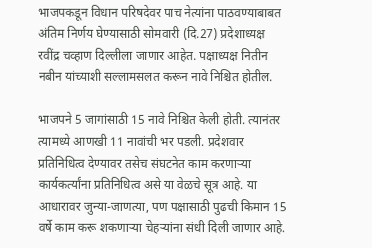भाजपकडून विधान परिषदेवर पाच नेत्यांना पाठवण्याबाबत अंतिम निर्णय घेण्यासाठी सोमवारी (दि.27) प्रदेशाध्यक्ष रवींद्र चव्हाण दिल्लीला जाणार आहेत. पक्षाध्यक्ष नितीन नबीन यांच्याशी सल्लामसलत करून नावे निश्चित होतील.

भाजपने 5 जागांसाठी 15 नावे निश्चित केली होती. त्यानंतर त्यामध्ये आणखी 11 नावांची भर पडली. प्रदेशवार प्रतिनिधित्व देण्यावर तसेच संघटनेत काम करणाऱ्या कार्यकर्त्यांना प्रतिनिधित्व असे या वेळचे सूत्र आहे. या आधारावर जुन्या-जाणत्या, पण पक्षासाठी पुढची किमान 15 वर्षे काम करू शकणाऱ्या चेहऱ्यांना संधी दिली जाणार आहे.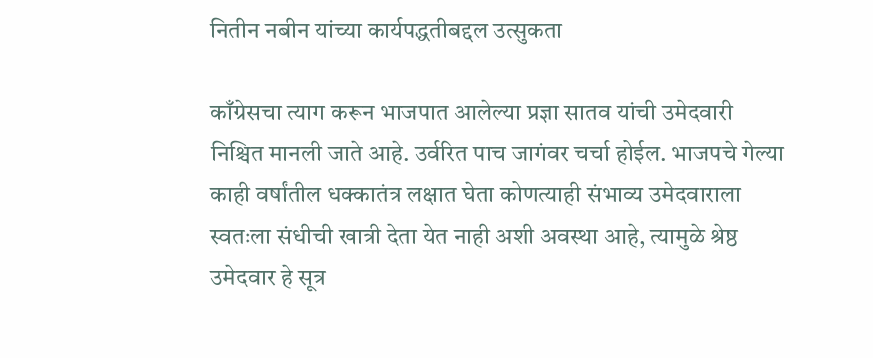नितीन नबीन यांच्या कार्यपद्धतीबद्दल उत्सुकता

काँग्रेसचा त्याग करून भाजपात आलेल्या प्रज्ञा सातव यांची उमेदवारी निश्चित मानली जाते आहे. उर्वरित पाच जागंवर चर्चा होईल. भाजपचे गेल्या काही वर्षांतील धक्कातंत्र लक्षात घेता कोणत्याही संभाव्य उमेदवाराला स्वतःला संधीची खात्री देता येत नाही अशी अवस्था आहे, त्यामुळे श्रेष्ठ उमेदवार हे सूत्र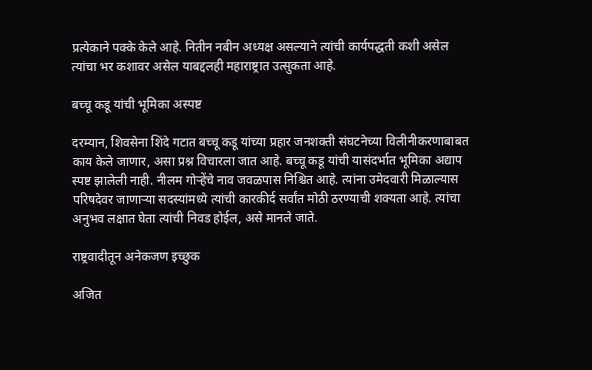प्रत्येकाने पक्के केले आहे. नितीन नबीन अध्यक्ष असल्याने त्यांची कार्यपद्धती कशी असेल त्यांचा भर कशावर असेल याबद्दलही महाराष्ट्रात उत्सुकता आहे.

बच्चू कडू यांची भूमिका अस्पष्ट

दरम्यान, शिवसेना शिंदे गटात बच्चू कडू यांच्या प्रहार जनशक्ती संघटनेच्या विलीनीकरणाबाबत काय केले जाणार, असा प्रश्न विचारला जात आहे. बच्चू कडू यांची यासंदर्भात भूमिका अद्याप स्पष्ट झालेली नाही. नीलम गोऱ्हेंचे नाव जवळपास निश्चित आहे. त्यांना उमेदवारी मिळाल्यास परिषदेवर जाणाऱ्या सदस्यांमध्ये त्यांची कारकीर्द सर्वांत मोठी ठरण्याची शक्यता आहे. त्यांचा अनुभव लक्षात घेता त्यांची निवड होईल, असे मानले जाते.

राष्ट्रवादीतून अनेकजण इच्छुक

अजित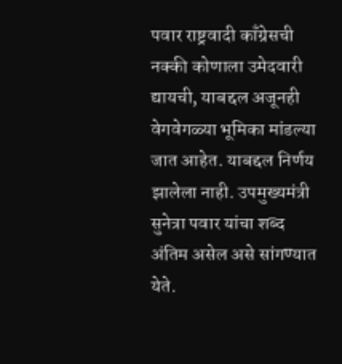पवार राष्ट्रवादी काँग्रेसची नक्की कोणाला उमेदवारी द्यायची, याबद्दल अजूनही वेगवेगळ्या भूमिका मांडल्या जात आहेत. याबद्दल निर्णय झालेला नाही. उपमुख्यमंत्री सुनेत्रा पवार यांचा शब्द अंतिम असेल असे सांगण्यात येते.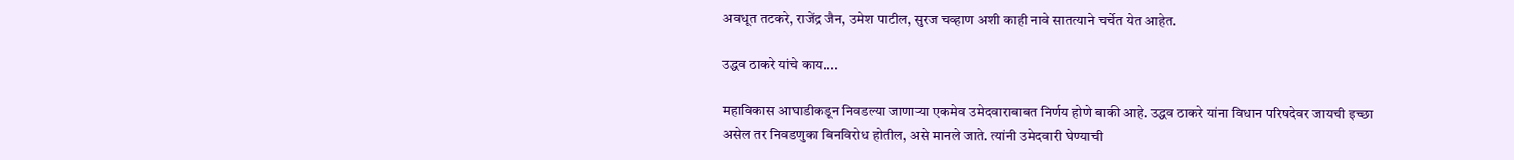अवधूत तटकरे, राजेंद्र जैन, उमेश पाटील, सुरज चव्हाण अशी काही नावे सातत्याने चर्चेत येत आहेत.

उद्धव ठाकरे यांचे काय....

महाविकास आघाडीकडून निवडल्या जाणाऱ्या एकमेव उमेदवाराबाबत निर्णय होणे बाकी आहे. उद्धव ठाकरे यांना विधान परिषदेवर जायची इच्छा असेल तर निवडणुका बिनविरोध होतील, असे मानले जाते. त्यांनी उमेदवारी घेण्याची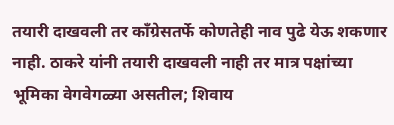तयारी दाखवली तर काँग्रेसतर्फे कोणतेही नाव पुढे येऊ शकणार नाही. ठाकरे यांनी तयारी दाखवली नाही तर मात्र पक्षांच्या भूमिका वेगवेगळ्या असतील; शिवाय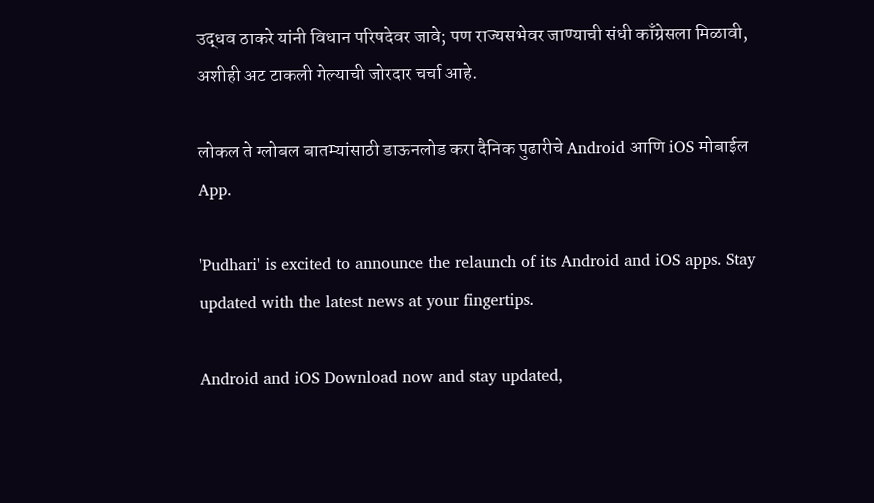उद्धव ठाकरे यांनी विधान परिषदेवर जावे; पण राज्यसभेवर जाण्याची संधी काँग्रेसला मिळावी, अशीही अट टाकली गेल्याची जोरदार चर्चा आहे.

लोकल ते ग्लोबल बातम्यांसाठी डाऊनलोड करा दैनिक पुढारीचे Android आणि iOS मोबाईल App.

'Pudhari' is excited to announce the relaunch of its Android and iOS apps. Stay updated with the latest news at your fingertips.

Android and iOS Download now and stay updated,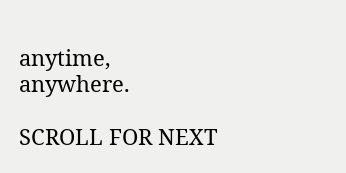anytime, anywhere.

SCROLL FOR NEXT